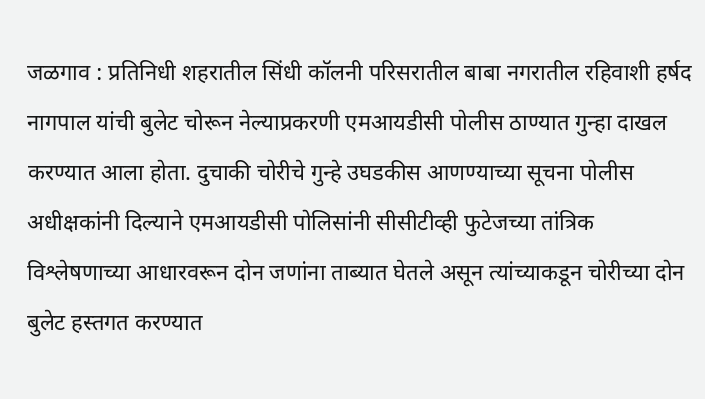जळगाव : प्रतिनिधी शहरातील सिंधी कॉलनी परिसरातील बाबा नगरातील रहिवाशी हर्षद नागपाल यांची बुलेट चोरून नेल्याप्रकरणी एमआयडीसी पोलीस ठाण्यात गुन्हा दाखल करण्यात आला होता. दुचाकी चोरीचे गुन्हे उघडकीस आणण्याच्या सूचना पोलीस अधीक्षकांनी दिल्याने एमआयडीसी पोलिसांनी सीसीटीव्ही फुटेजच्या तांत्रिक विश्लेषणाच्या आधारवरून दोन जणांना ताब्यात घेतले असून त्यांच्याकडून चोरीच्या दोन बुलेट हस्तगत करण्यात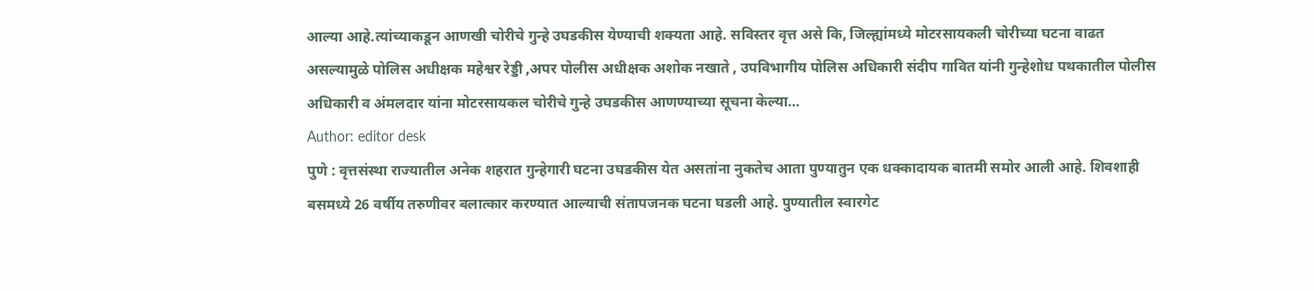आल्या आहे.त्यांच्याकडून आणखी चोरीचे गुन्हे उघडकीस येण्याची शक्यता आहे. सविस्तर वृत्त असे कि, जिल्ह्यांमध्ये मोटरसायकली चोरीच्या घटना वाढत असल्यामुळे पोलिस अधीक्षक महेश्वर रेड्डी ,अपर पोलीस अधीक्षक अशोक नखाते , उपविभागीय पोलिस अधिकारी संदीप गावित यांनी गुन्हेशोध पथकातील पोलीस अधिकारी व अंमलदार यांना मोटरसायकल चोरीचे गुन्हे उघडकीस आणण्याच्या सूचना केल्या…
Author: editor desk
पुणे : वृत्तसंस्था राज्यातील अनेक शहरात गुन्हेगारी घटना उघडकीस येत असतांना नुकतेच आता पुण्यातुन एक धक्कादायक बातमी समोर आली आहे. शिवशाही बसमध्ये 26 वर्षीय तरुणीवर बलात्कार करण्यात आल्याची संतापजनक घटना घडली आहे. पुण्यातील स्वारगेट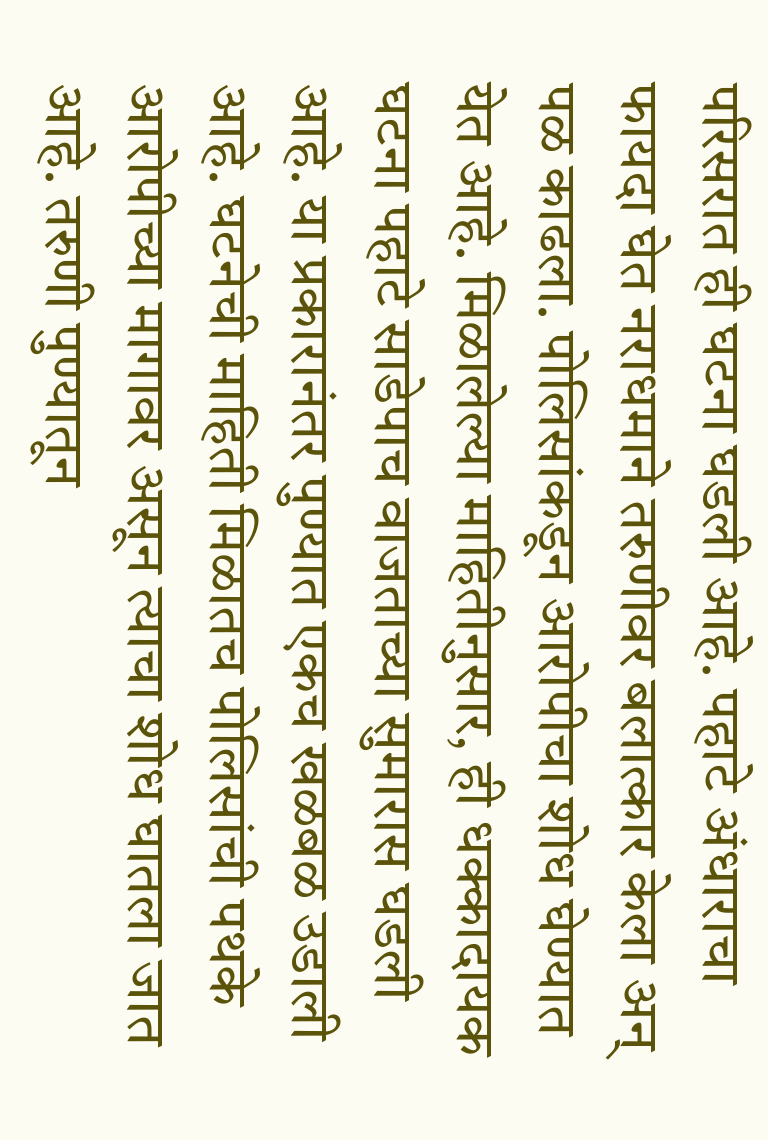परिसरात ही घटना घडली आहे. पहाटे अंधाराचा फायदा घेत नराधमाने तरुणीवर बलात्कार केला अन् पळ काढला. पोलिसांकडून आरोपीचा शोध घेण्यात येत आहे. मिळालेल्या माहितीनुसार, ही धक्कादायक घटना पहाटे साडेपाच वाजताच्या सुमारास घडली आहे. या प्रकारानंतर पुण्यात एकच खळबळ उडाली आहे. घटनेची माहिती मिळातच पोलिसांची पथके आरोपीच्या मागावर असून त्याचा शोध घातला जात आहे. तरुणी पुण्यातून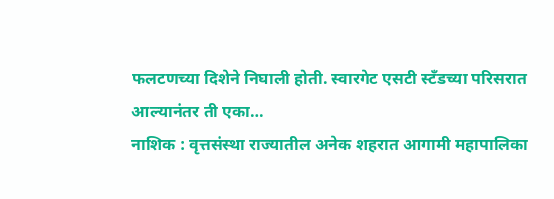फलटणच्या दिशेने निघाली होती. स्वारगेट एसटी स्टँडच्या परिसरात आल्यानंतर ती एका…
नाशिक : वृत्तसंस्था राज्यातील अनेक शहरात आगामी महापालिका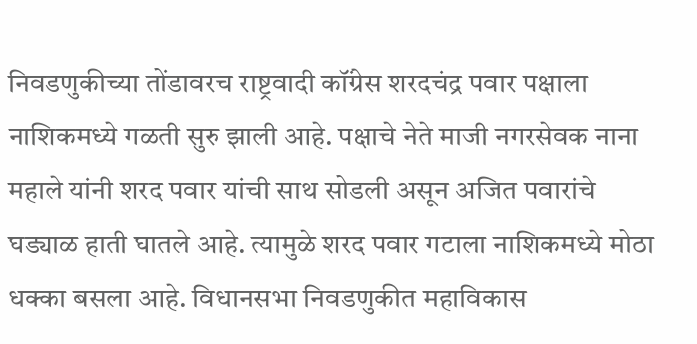निवडणुकीच्या तोंडावरच राष्ट्रवादी कॉंग्रेस शरदचंद्र पवार पक्षाला नाशिकमध्ये गळती सुरु झाली आहे. पक्षाचे नेते माजी नगरसेवक नाना महाले यांनी शरद पवार यांची साथ सोडली असून अजित पवारांचे घड्याळ हाती घातले आहे. त्यामुळे शरद पवार गटाला नाशिकमध्ये मोठा धक्का बसला आहे. विधानसभा निवडणुकीत महाविकास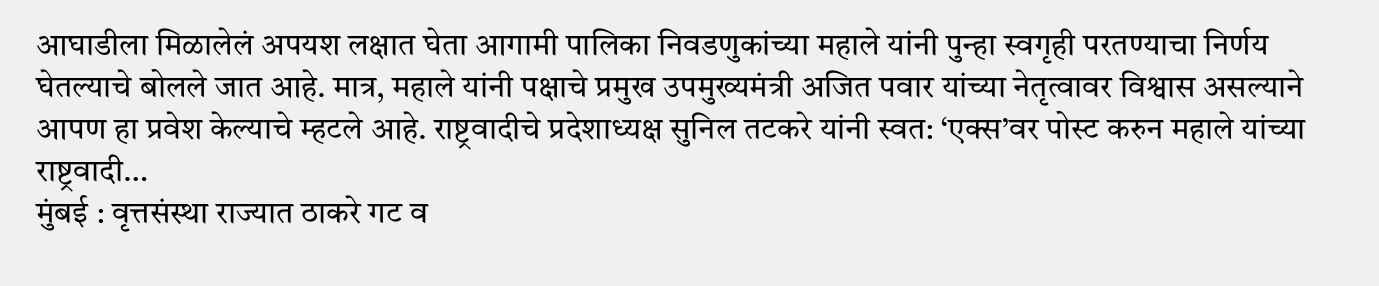आघाडीला मिळालेलं अपयश लक्षात घेता आगामी पालिका निवडणुकांच्या महाले यांनी पुन्हा स्वगृही परतण्याचा निर्णय घेतल्याचे बोलले जात आहे. मात्र, महाले यांनी पक्षाचे प्रमुख उपमुख्यमंत्री अजित पवार यांच्या नेतृत्वावर विश्वास असल्याने आपण हा प्रवेश केल्याचे म्हटले आहे. राष्ट्रवादीचे प्रदेशाध्यक्ष सुनिल तटकरे यांनी स्वत: ‘एक्स’वर पोस्ट करुन महाले यांच्या राष्ट्रवादी…
मुंबई : वृत्तसंस्था राज्यात ठाकरे गट व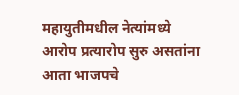महायुतीमधील नेत्यांमध्ये आरोप प्रत्यारोप सुरु असतांना आता भाजपचे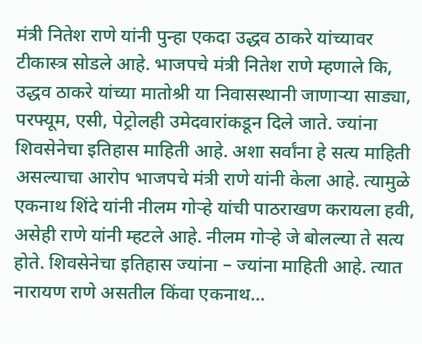मंत्री नितेश राणे यांनी पुन्हा एकदा उद्धव ठाकरे यांच्यावर टीकास्त्र सोडले आहे. भाजपचे मंत्री नितेश राणे म्हणाले कि, उद्धव ठाकरे यांच्या मातोश्री या निवासस्थानी जाणाऱ्या साड्या, परफ्यूम, एसी, पेट्रोलही उमेदवारांकडून दिले जाते. ज्यांना शिवसेनेचा इतिहास माहिती आहे. अशा सर्वांना हे सत्य माहिती असल्याचा आरोप भाजपचे मंत्री राणे यांनी केला आहे. त्यामुळे एकनाथ शिंदे यांनी नीलम गोऱ्हे यांची पाठराखण करायला हवी, असेही राणे यांनी म्हटले आहे. नीलम गोऱ्हे जे बोलल्या ते सत्य होते. शिवसेनेचा इतिहास ज्यांना – ज्यांना माहिती आहे. त्यात नारायण राणे असतील किंवा एकनाथ…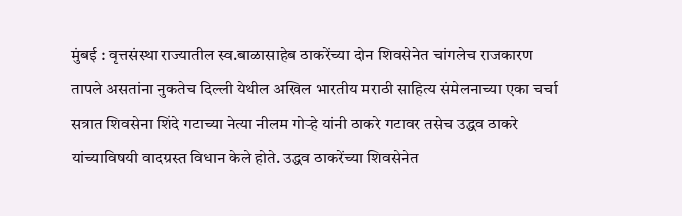मुंबई : वृत्तसंस्था राज्यातील स्व.बाळासाहेब ठाकरेंच्या दोन शिवसेनेत चांगलेच राजकारण तापले असतांना नुकतेच दिल्ली येथील अखिल भारतीय मराठी साहित्य संमेलनाच्या एका चर्चा सत्रात शिवसेना शिंदे गटाच्या नेत्या नीलम गोऱ्हे यांनी ठाकरे गटावर तसेच उद्धव ठाकरे यांच्याविषयी वादग्रस्त विधान केले होते. उद्धव ठाकरेंच्या शिवसेनेत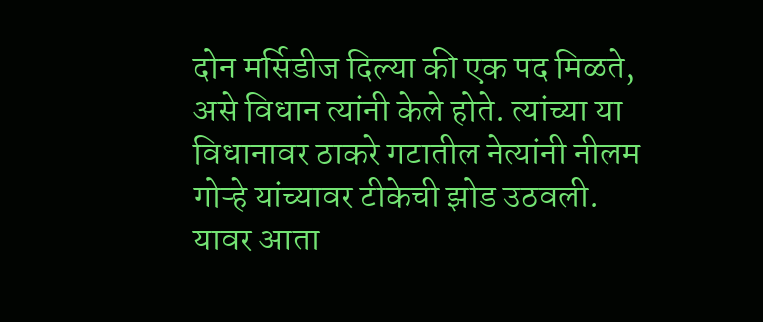दोन मर्सिडीज दिल्या की एक पद मिळते, असे विधान त्यांनी केले होते. त्यांच्या या विधानावर ठाकरे गटातील नेत्यांनी नीलम गोऱ्हे यांच्यावर टीकेची झोड उठवली. यावर आता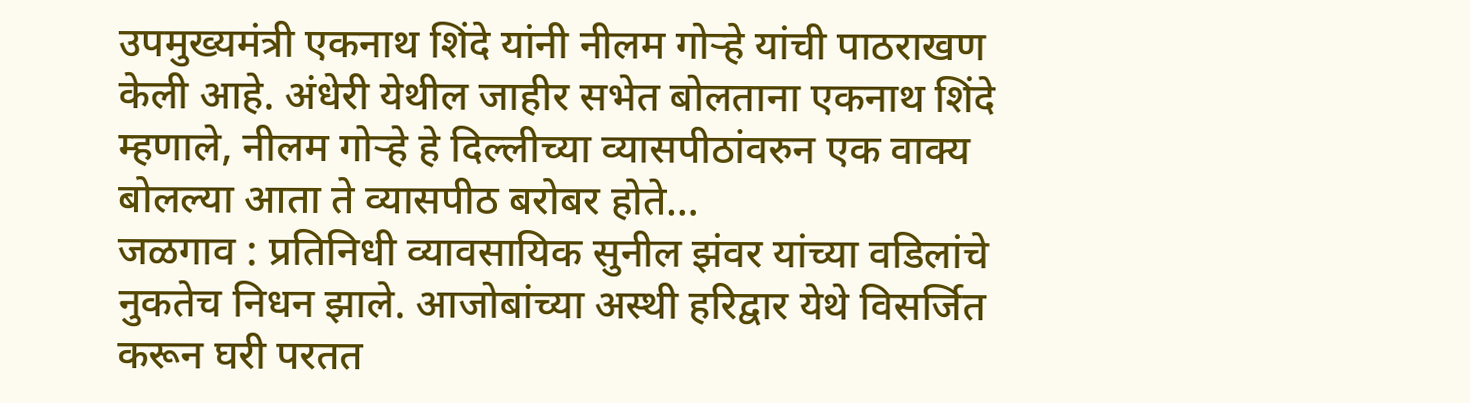उपमुख्यमंत्री एकनाथ शिंदे यांनी नीलम गोऱ्हे यांची पाठराखण केली आहे. अंधेरी येथील जाहीर सभेत बोलताना एकनाथ शिंदे म्हणाले, नीलम गोऱ्हे हे दिल्लीच्या व्यासपीठांवरुन एक वाक्य बोलल्या आता ते व्यासपीठ बरोबर होते…
जळगाव : प्रतिनिधी व्यावसायिक सुनील झंवर यांच्या वडिलांचे नुकतेच निधन झाले. आजोबांच्या अस्थी हरिद्वार येथे विसर्जित करून घरी परतत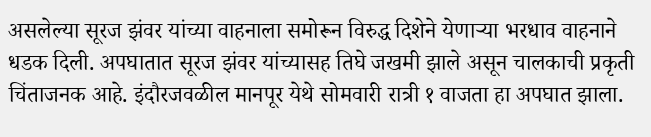असलेल्या सूरज झंवर यांच्या वाहनाला समोरून विरुद्ध दिशेने येणाऱ्या भरधाव वाहनाने धडक दिली. अपघातात सूरज झंवर यांच्यासह तिघे जखमी झाले असून चालकाची प्रकृती चिंताजनक आहे. इंदौरजवळील मानपूर येथे सोमवारी रात्री १ वाजता हा अपघात झाला.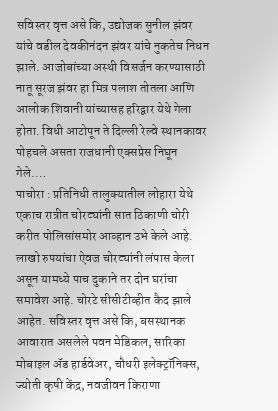सविस्तर वृत्त असे कि, उद्योजक सुनील झंवर यांचे वडील देवकीनंदन झंवर यांचे नुकतेच निधन झाले. आजोबांच्या अस्थी विसर्जन करण्यासाठी नातू सूरज झंवर हा मित्र पलाश तोतला आणि आलोक शिवानी यांच्यासह हरिद्वार येथे गेला होता. विधी आटोपून ते दिल्ली रेल्वे स्थानकावर पोहचले असता राजधानी एक्सप्रेस निघून गेले.…
पाचोरा : प्रतिनिधी तालुक्यातील लोहारा येथे एकाच रात्रीत चोरट्यांनी सात ठिकाणी चोरी करीत पोलिसांसमोर आव्हान उभे केले आहे. लाखो रुपयांचा ऐवज चोरट्यांनी लंपास केला असून यामध्ये पाच दुकाने तर दोन घरांचा समावेश आहे. चोरटे सीसीटीव्हीत कैद झाले आहेत. सविस्तर वृत्त असे कि, बसस्थानक आवारात असलेले पवन मेडिकल, सारिका मोबाइल ॲड हार्डवेअर, चौधरी इलेक्ट्रॉनिक्स, ज्योती कृषी केंद्र, नवजीवन किराणा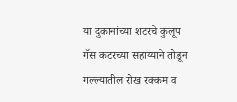या दुकानांच्या शटरचे कुलूप गॅस कटरच्या सहाय्याने तोडून गल्ल्यातील रोख रक्कम व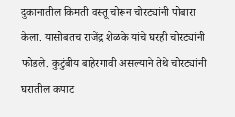दुकानातील किमती वस्तू चोरून चोरट्यांनी पोबारा केला. यासोबतच राजेंद्र शेळके यांचे घरही चोरट्यांनी फोडले. कुटुंबीय बाहेरगावी असल्याने तेथे चोरट्यांनी घरातील कपाट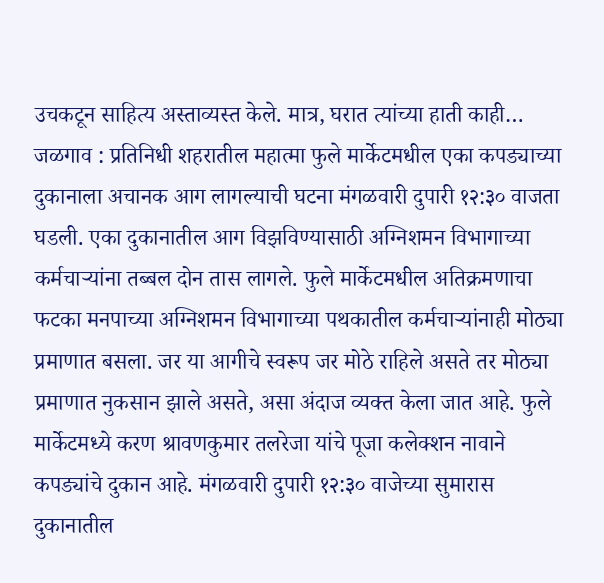उचकटून साहित्य अस्ताव्यस्त केले. मात्र, घरात त्यांच्या हाती काही…
जळगाव : प्रतिनिधी शहरातील महात्मा फुले मार्केटमधील एका कपड्याच्या दुकानाला अचानक आग लागल्याची घटना मंगळवारी दुपारी १२:३० वाजता घडली. एका दुकानातील आग विझविण्यासाठी अग्निशमन विभागाच्या कर्मचाऱ्यांना तब्बल दोन तास लागले. फुले मार्केटमधील अतिक्रमणाचा फटका मनपाच्या अग्निशमन विभागाच्या पथकातील कर्मचाऱ्यांनाही मोठ्या प्रमाणात बसला. जर या आगीचे स्वरूप जर मोठे राहिले असते तर मोठ्या प्रमाणात नुकसान झाले असते, असा अंदाज व्यक्त केला जात आहे. फुले मार्केटमध्ये करण श्रावणकुमार तलरेजा यांचे पूजा कलेक्शन नावाने कपड्यांचे दुकान आहे. मंगळवारी दुपारी १२:३० वाजेच्या सुमारास दुकानातील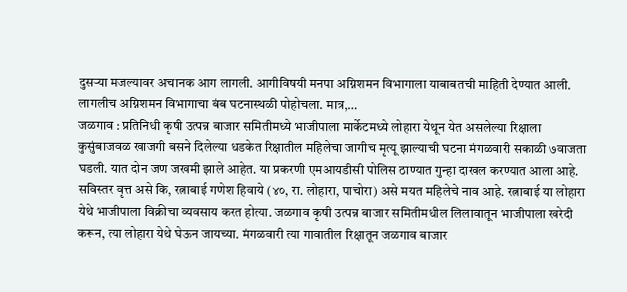दुसऱ्या मजल्यावर अचानक आग लागली. आगीविषयी मनपा अग्निशमन विभागाला याबाबतची माहिती देण्यात आली. लागलीच अग्निशमन विभागाचा बंब घटनास्थळी पोहोचला. मात्र,…
जळगाव : प्रतिनिधी कृषी उत्पन्न बाजार समितीमध्ये भाजीपाला मार्केटमध्ये लोहारा येथून येत असलेल्या रिक्षाला कुसुंबाजवळ खाजगी बसने दिलेल्या धडकेत रिक्षातील महिलेचा जागीच मृत्यू झाल्याची घटना मंगळवारी सकाळी ७वाजता घडली. यात दोन जण जखमी झाले आहेत. या प्रकरणी एमआयडीसी पोलिस ठाण्यात गुन्हा दाखल करण्यात आला आहे. सविस्तर वृत्त असे कि, रत्नाबाई गणेश हिवाये (४०, रा. लोहारा, पाचोरा) असे मयत महिलेचे नाव आहे. रत्नाबाई या लोहारा येथे भाजीपाला विक्रीचा व्यवसाय करत होत्या. जळगाव कृषी उत्पन्न बाजार समितीमधील लिलावातून भाजीपाला खरेदी करून, त्या लोहारा येथे घेऊन जायच्या. मंगळवारी त्या गावातील रिक्षातून जळगाव बाजार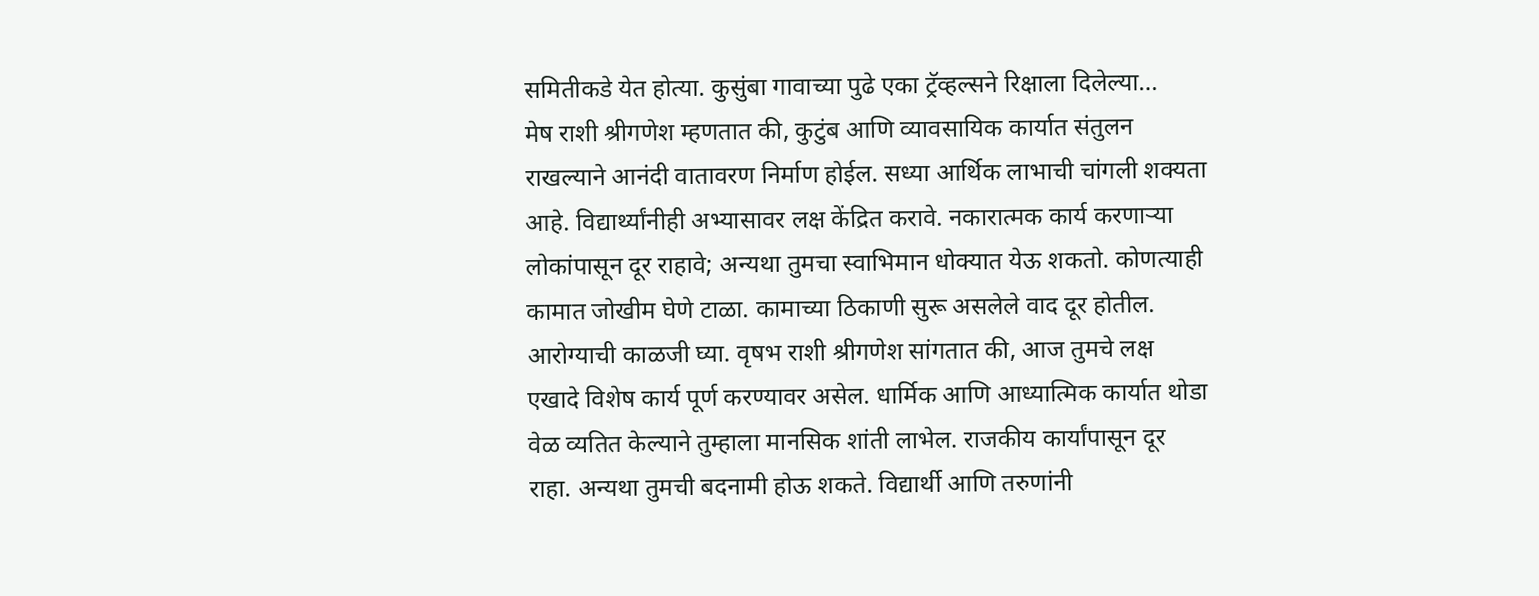समितीकडे येत होत्या. कुसुंबा गावाच्या पुढे एका ट्रॅव्हल्सने रिक्षाला दिलेल्या…
मेष राशी श्रीगणेश म्हणतात की, कुटुंब आणि व्यावसायिक कार्यात संतुलन राखल्याने आनंदी वातावरण निर्माण होईल. सध्या आर्थिक लाभाची चांगली शक्यता आहे. विद्यार्थ्यांनीही अभ्यासावर लक्ष केंद्रित करावे. नकारात्मक कार्य करणाऱ्या लोकांपासून दूर राहावे; अन्यथा तुमचा स्वाभिमान धोक्यात येऊ शकतो. कोणत्याही कामात जोखीम घेणे टाळा. कामाच्या ठिकाणी सुरू असलेले वाद दूर होतील. आरोग्याची काळजी घ्या. वृषभ राशी श्रीगणेश सांगतात की, आज तुमचे लक्ष एखादे विशेष कार्य पूर्ण करण्यावर असेल. धार्मिक आणि आध्यात्मिक कार्यात थोडा वेळ व्यतित केल्याने तुम्हाला मानसिक शांती लाभेल. राजकीय कार्यांपासून दूर राहा. अन्यथा तुमची बदनामी होऊ शकते. विद्यार्थी आणि तरुणांनी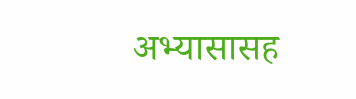अभ्यासासह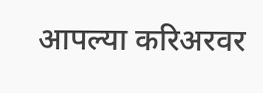आपल्या करिअरवर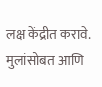लक्ष केंद्रीत करावे. मुलांसोबत आणि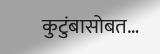कुटुंबासोबत…